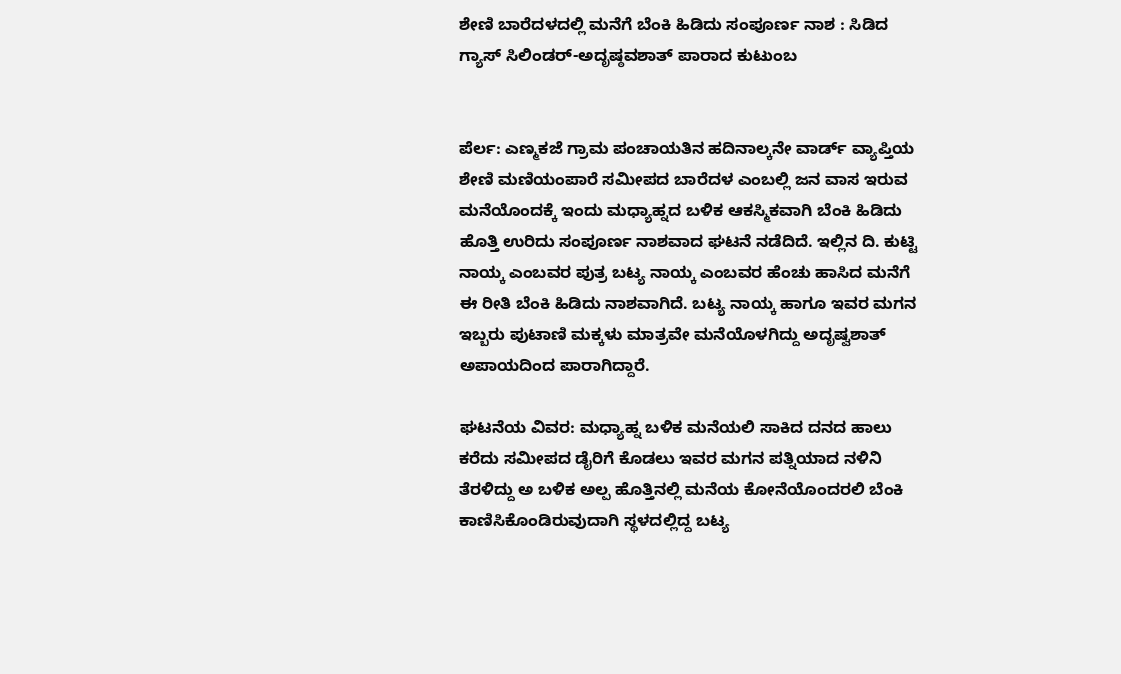ಶೇಣಿ ಬಾರೆದಳದಲ್ಲಿ ಮನೆಗೆ ಬೆಂಕಿ ಹಿಡಿದು ಸಂಪೂರ್ಣ ನಾಶ : ಸಿಡಿದ ಗ್ಯಾಸ್ ಸಿಲಿಂಡರ್-ಅದೃಷ್ಠವಶಾತ್ ಪಾರಾದ ಕುಟುಂಬ


ಪೆರ್ಲ: ಎಣ್ಮಕಜೆ ಗ್ರಾಮ ಪಂಚಾಯತಿನ ಹದಿನಾಲ್ಕನೇ ವಾರ್ಡ್ ವ್ಯಾಪ್ತಿಯ ಶೇಣಿ ಮಣಿಯಂಪಾರೆ ಸಮೀಪದ ಬಾರೆದಳ ಎಂಬಲ್ಲಿ ಜನ ವಾಸ ಇರುವ ಮನೆಯೊಂದಕ್ಕೆ ಇಂದು ಮಧ್ಯಾಹ್ನದ ಬಳಿಕ ಆಕಸ್ಮಿಕವಾಗಿ ಬೆಂಕಿ ಹಿಡಿದು ಹೊತ್ತಿ ಉರಿದು ಸಂಪೂರ್ಣ ನಾಶವಾದ ಘಟನೆ ನಡೆದಿದೆ. ಇಲ್ಲಿನ ದಿ. ಕುಟ್ಟಿ ನಾಯ್ಕ ಎಂಬವರ ಪುತ್ರ ಬಟ್ಯ ನಾಯ್ಕ ಎಂಬವರ ಹೆಂಚು ಹಾಸಿದ ಮನೆಗೆ ಈ ರೀತಿ ಬೆಂಕಿ ಹಿಡಿದು ನಾಶವಾಗಿದೆ. ಬಟ್ಯ ನಾಯ್ಕ ಹಾಗೂ ಇವರ ಮಗನ ಇಬ್ಬರು ಪುಟಾಣಿ ಮಕ್ಕಳು ಮಾತ್ರವೇ ಮನೆಯೊಳಗಿದ್ದು ಅದೃಷ್ವಶಾತ್ ಅಪಾಯದಿಂದ ಪಾರಾಗಿದ್ದಾರೆ.

ಘಟನೆಯ ವಿವರ: ಮಧ್ಯಾಹ್ನ ಬಳಿಕ ಮನೆಯಲಿ ಸಾಕಿದ ದನದ ಹಾಲು ಕರೆದು ಸಮೀಪದ ಡೈರಿಗೆ ಕೊಡಲು ಇವರ ಮಗನ ಪತ್ನಿಯಾದ ನಳಿನಿ ತೆರಳಿದ್ದು ಅ ಬಳಿಕ ಅಲ್ಪ ಹೊತ್ತಿನಲ್ಲಿ ಮನೆಯ ಕೋನೆಯೊಂದರಲಿ ಬೆಂಕಿ ಕಾಣಿಸಿಕೊಂಡಿರುವುದಾಗಿ ಸ್ಥಳದಲ್ಲಿದ್ದ ಬಟ್ಯ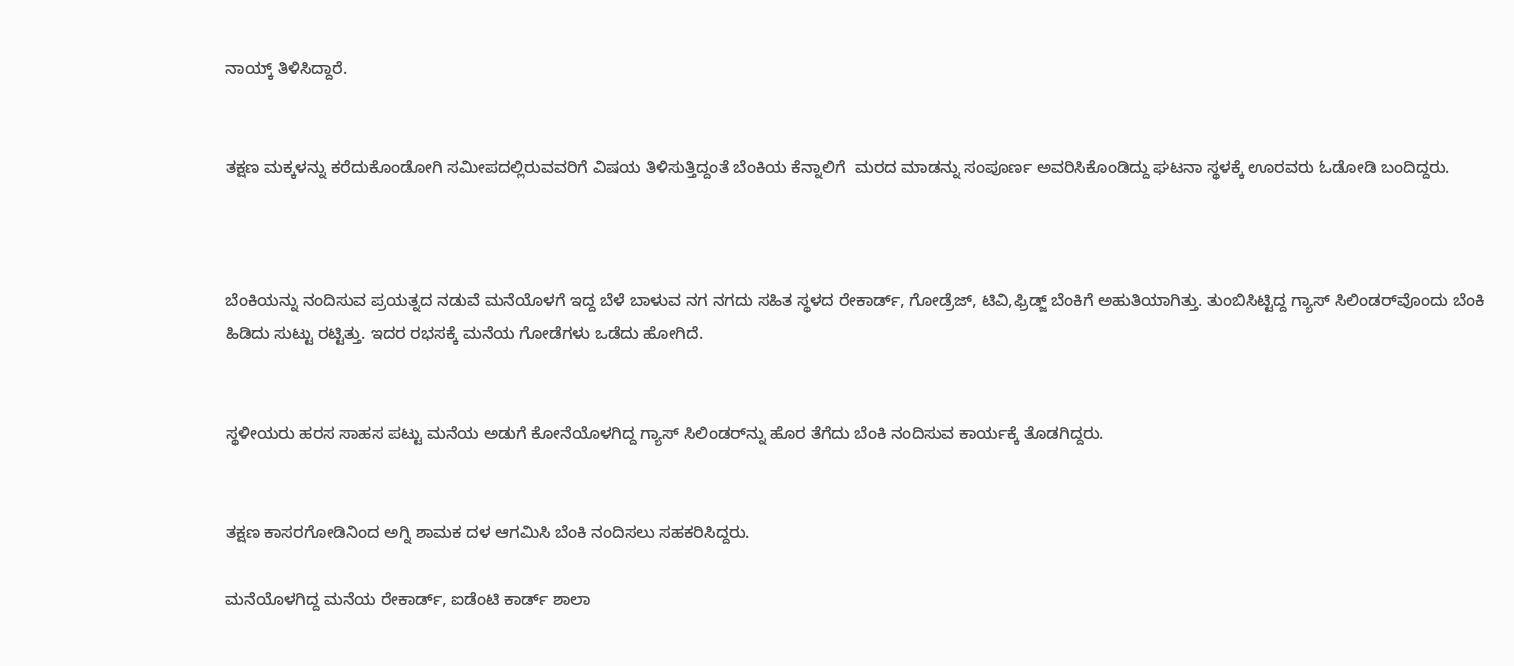ನಾಯ್ಕ್ ತಿಳಿಸಿದ್ದಾರೆ.


ತಕ್ಷಣ ಮಕ್ಕಳನ್ನು ಕರೆದುಕೊಂಡೋಗಿ ಸಮೀಪದಲ್ಲಿರುವವರಿಗೆ ವಿಷಯ ತಿಳಿಸುತ್ತಿದ್ದಂತೆ ಬೆಂಕಿಯ ಕೆನ್ನಾಲಿಗೆ  ಮರದ ಮಾಡನ್ನು ಸಂಪೂರ್ಣ ಅವರಿಸಿಕೊಂಡಿದ್ದು ಘಟನಾ ಸ್ಥಳಕ್ಕೆ ಊರವರು ಓಡೋಡಿ ಬಂದಿದ್ದರು.



ಬೆಂಕಿಯನ್ನು ನಂದಿಸುವ ಪ್ರಯತ್ನದ ನಡುವೆ ಮನೆಯೊಳಗೆ ಇದ್ದ ಬೆಳೆ ಬಾಳುವ ನಗ ನಗದು ಸಹಿತ ಸ್ಥಳದ ರೇಕಾರ್ಡ್, ಗೋಡ್ರೆಜ್, ಟಿವಿ,ಫ್ರಿಡ್ಜ್ ಬೆಂಕಿಗೆ ಅಹುತಿಯಾಗಿತ್ತು. ತುಂಬಿಸಿಟ್ಟಿದ್ದ ಗ್ಯಾಸ್ ಸಿಲಿಂಡರ್‌ವೊಂದು ಬೆಂಕಿ ಹಿಡಿದು ಸುಟ್ಟು ರಟ್ಟಿತ್ತು. ಇದರ ರಭಸಕ್ಕೆ ಮನೆಯ ಗೋಡೆಗಳು ಒಡೆದು ಹೋಗಿದೆ.


ಸ್ಥಳೀಯರು ಹರಸ ಸಾಹಸ ಪಟ್ಟು ಮನೆಯ ಅಡುಗೆ ಕೋನೆಯೊಳಗಿದ್ದ ಗ್ಯಾಸ್ ಸಿಲಿಂಡರ್‌ನ್ನು ಹೊರ ತೆಗೆದು ಬೆಂಕಿ ನಂದಿಸುವ ಕಾರ್ಯಕ್ಕೆ ತೊಡಗಿದ್ದರು.


ತಕ್ಷಣ ಕಾಸರಗೋಡಿನಿಂದ ಅಗ್ನಿ ಶಾಮಕ ದಳ ಆಗಮಿಸಿ ಬೆಂಕಿ ನಂದಿಸಲು ಸಹಕರಿಸಿದ್ದರು.

ಮನೆಯೊಳಗಿದ್ದ ಮನೆಯ ರೇಕಾರ್ಡ್, ಐಡೆಂಟಿ ಕಾರ್ಡ್ ಶಾಲಾ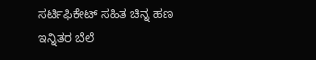ಸರ್ಟಿಫಿಕೇಟ್ ಸಹಿತ ಚಿನ್ನ ಹಣ ಇನ್ನಿತರ ಬೆಲೆ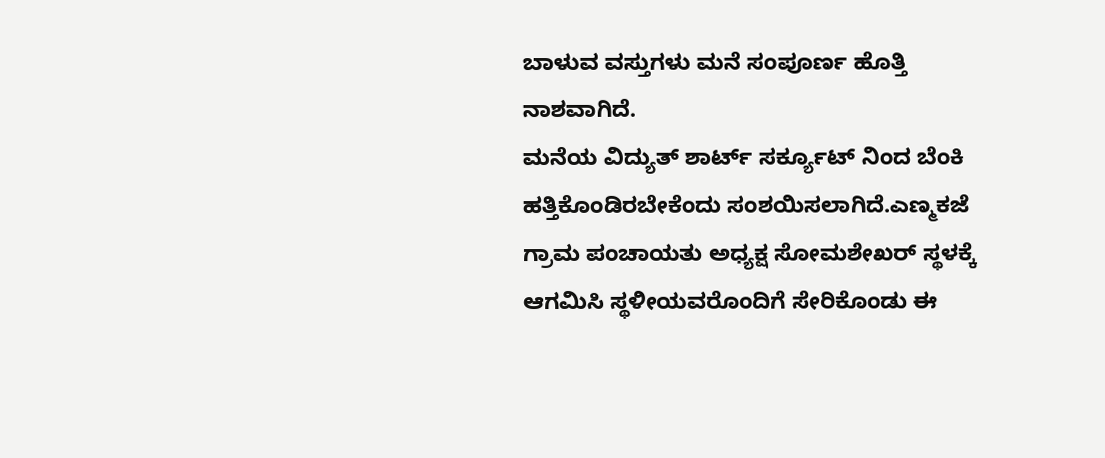ಬಾಳುವ ವಸ್ತುಗಳು ಮನೆ ಸಂಪೂರ್ಣ ಹೊತ್ತಿ ನಾಶವಾಗಿದೆ.
ಮನೆಯ ವಿದ್ಯುತ್ ಶಾರ್ಟ್ ಸರ್ಕ್ಯೂಟ್ ನಿಂದ ಬೆಂಕಿ ಹತ್ತಿಕೊಂಡಿರಬೇಕೆಂದು ಸಂಶಯಿಸಲಾಗಿದೆ.ಎಣ್ಮಕಜೆ ಗ್ರಾಮ ಪಂಚಾಯತು ಅಧ್ಯಕ್ಷ ಸೋಮಶೇಖರ್ ಸ್ಥಳಕ್ಕೆ ಆಗಮಿಸಿ ಸ್ಥಳೀಯವರೊಂದಿಗೆ ಸೇರಿಕೊಂಡು ಈ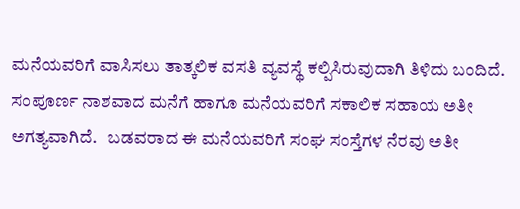ಮನೆಯವರಿಗೆ ವಾಸಿಸಲು ತಾತ್ಕಲಿಕ ವಸತಿ ವ್ಯವಸ್ಥೆ ಕಲ್ಪಿಸಿರುವುದಾಗಿ ತಿಳಿದು ಬಂದಿದೆ. ಸಂಪೂರ್ಣ ನಾಶವಾದ ಮನೆಗೆ ಹಾಗೂ ಮನೆಯವರಿಗೆ ಸಕಾಲಿಕ ಸಹಾಯ ಅತೀ ಅಗತ್ಯವಾಗಿದೆ.   ಬಡವರಾದ ಈ ಮನೆಯವರಿಗೆ ಸಂಘ ಸಂಸ್ತೆಗಳ ನೆರವು ಅತೀ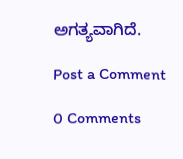ಅಗತ್ಯವಾಗಿದೆ.

Post a Comment

0 Comments